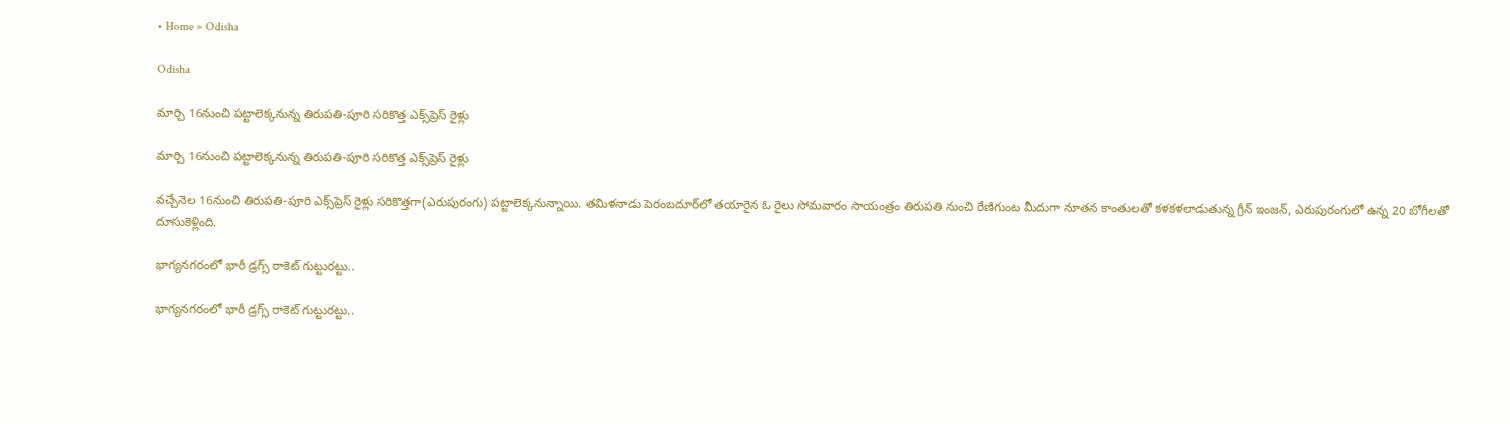• Home » Odisha

Odisha

మార్చి 16నుంచి పట్టాలెక్కనున్న తిరుపతి-పూరి సరికొత్త ఎక్స్‌ప్రెస్‌ రైళ్లు

మార్చి 16నుంచి పట్టాలెక్కనున్న తిరుపతి-పూరి సరికొత్త ఎక్స్‌ప్రెస్‌ రైళ్లు

వచ్చేనెల 16నుంచి తిరుపతి-పూరి ఎక్స్‌ప్రెస్‌ రైళ్లు సరికొత్తగా(ఎరుపురంగు) పట్టాలెక్కనున్నాయి. తమిళనాడు పెరంబదూర్‌లో తయారైన ఓ రైలు సోమవారం సాయంత్రం తిరుపతి నుంచి రేణిగుంట మీదుగా నూతన కాంతులతో కళకళలాడుతున్న గ్రీన్‌ ఇంజన్‌, ఎరుపురంగులో ఉన్న 20 బోగీలతో దూసుకెళ్లింది.

భాగ్యనగరంలో భారీ డ్రగ్స్ రాకెట్ గుట్టురట్టు..

భాగ్యనగరంలో భారీ డ్రగ్స్ రాకెట్ గుట్టురట్టు..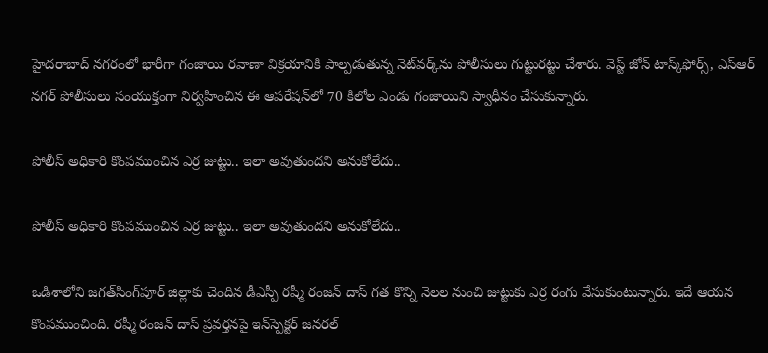హైదరాబాద్ నగరంలో భారీగా గంజాయి రవాణా విక్రయానికి పాల్పడుతున్న నెట్‌వర్క్‌ను పోలీసులు గుట్టురట్టు చేశారు. వెస్ట్ జోన్ టాస్క్‌ఫోర్స్, ఎస్ఆర్‌ నగర్ పోలీసులు సంయుక్తంగా నిర్వహించిన ఈ ఆపరేషన్‌లో 70 కిలోల ఎండు గంజాయిని స్వాధీనం చేసుకున్నారు.

పోలీస్ అధికారి కొంపముంచిన ఎర్ర జుట్టు.. ఇలా అవుతుందని అనుకోలేదు..

పోలీస్ అధికారి కొంపముంచిన ఎర్ర జుట్టు.. ఇలా అవుతుందని అనుకోలేదు..

ఒడిశాలోని జగత్‌సింగ్‌పూర్‌ జిల్లాకు చెందిన డీఎస్పీ రష్మీ రంజన్ దాస్ గత కొన్ని నెలల నుంచి జుట్టుకు ఎర్ర రంగు వేసుకుంటున్నారు. ఇదే ఆయన కొంపముంచింది. రష్మీ రంజన్ దాస్ ప్రవర్తనపై ఇన్‌స్పెక్టర్ జనరల్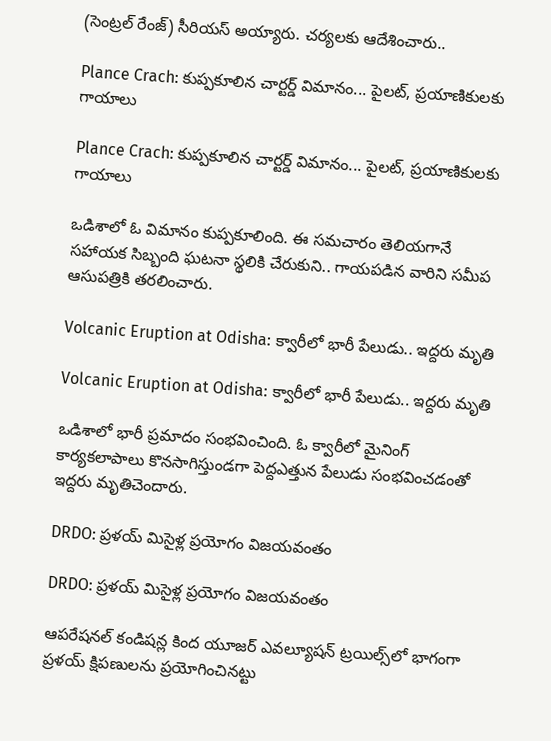(సెంట్రల్ రేంజ్) సీరియస్ అయ్యారు. చర్యలకు ఆదేశించారు..

Plance Crach: కుప్పకూలిన చార్టర్డ్ విమానం... పైలట్, ప్రయాణికులకు గాయాలు

Plance Crach: కుప్పకూలిన చార్టర్డ్ విమానం... పైలట్, ప్రయాణికులకు గాయాలు

ఒడిశాలో ఓ విమానం కుప్పకూలింది. ఈ సమచారం తెలియగానే సహాయక సిబ్బంది ఘటనా స్థలికి చేరుకుని.. గాయపడిన వారిని సమీప ఆసుపత్రికి తరలించారు.

Volcanic Eruption at Odisha: క్వారీలో భారీ పేలుడు.. ఇద్దరు మృతి

Volcanic Eruption at Odisha: క్వారీలో భారీ పేలుడు.. ఇద్దరు మృతి

ఒడిశాలో భారీ ప్రమాదం సంభవించింది. ఓ క్వారీలో మైనింగ్ కార్యకలాపాలు కొనసాగిస్తుండగా పెద్దఎత్తున పేలుడు సంభవించడంతో ఇద్దరు మృతిచెందారు.

DRDO: ప్రళయ్ మిసైళ్ల ప్రయోగం విజయవంతం

DRDO: ప్రళయ్ మిసైళ్ల ప్రయోగం విజయవంతం

ఆపరేషనల్ కండిషన్ల కింద యూజర్ ఎవల్యూషన్ ట్రయిల్స్‌లో భాగంగా ప్రళయ్ క్షిపణులను ప్రయోగించినట్టు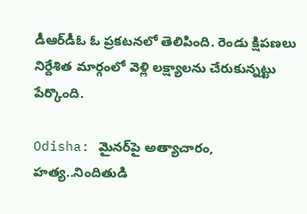డీఆర్‌డీఓ ఓ ప్రకటనలో తెలిపింది. రెండు క్షిపణలు నిర్దేశిత మార్గంలో వెళ్లి లక్ష్యాలను చేరుకున్నట్టు పేర్కొంది.

Odisha: మైనర్‌పై అత్యాచారం, హత్య..నిందితుడి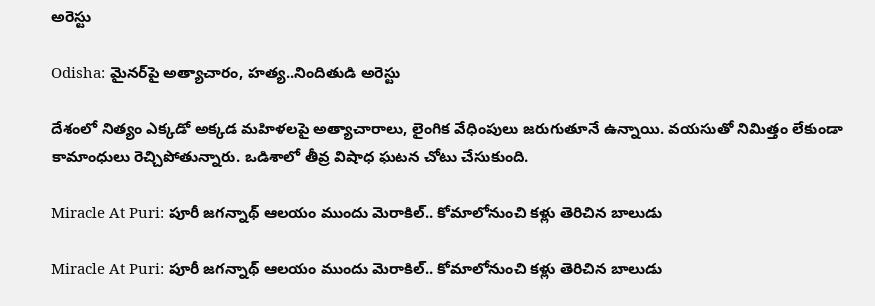అరెస్టు

Odisha: మైనర్‌పై అత్యాచారం, హత్య..నిందితుడి అరెస్టు

దేశంలో నిత్యం ఎక్కడో అక్కడ మహిళలపై అత్యాచారాలు, లైంగిక వేధింపులు జరుగుతూనే ఉన్నాయి. వయసుతో నిమిత్తం లేకుండా కామాంధులు రెచ్చిపోతున్నారు. ఒడిశాలో తీవ్ర విషాధ ఘటన చోటు చేసుకుంది.

Miracle At Puri: పూరీ జగన్నాథ్ ఆలయం ముందు మెరాకిల్.. కోమాలోనుంచి కళ్లు తెరిచిన బాలుడు

Miracle At Puri: పూరీ జగన్నాథ్ ఆలయం ముందు మెరాకిల్.. కోమాలోనుంచి కళ్లు తెరిచిన బాలుడు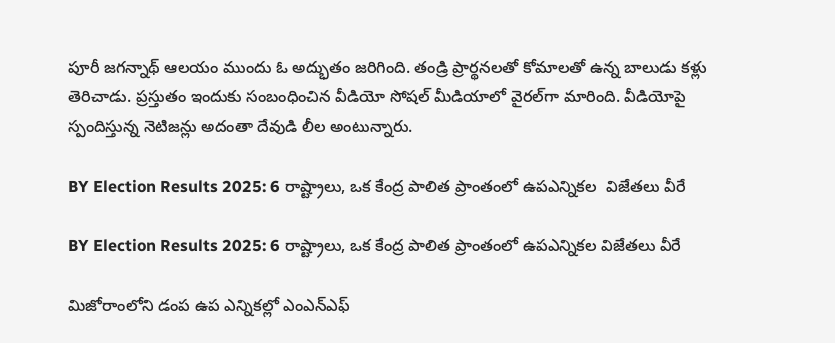పూరీ జగన్నాథ్ ఆలయం ముందు ఓ అద్భుతం జరిగింది. తండ్రి ప్రార్థనలతో కోమాలతో ఉన్న బాలుడు కళ్లు తెరిచాడు. ప్రస్తుతం ఇందుకు సంబంధించిన వీడియో సోషల్ మీడియాలో వైరల్‌గా మారింది. వీడియోపై స్పందిస్తున్న నెటిజన్లు అదంతా దేవుడి లీల అంటున్నారు.

BY Election Results 2025: 6 రాష్ట్రాలు, ఒక కేంద్ర పాలిత ప్రాంతంలో ఉపఎన్నికల  విజేతలు వీరే

BY Election Results 2025: 6 రాష్ట్రాలు, ఒక కేంద్ర పాలిత ప్రాంతంలో ఉపఎన్నికల విజేతలు వీరే

మిజోరాంలోని డంప ఉప ఎన్నికల్లో ఎంఎన్ఎఫ్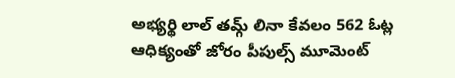అభ్యర్థి లాల్ తమ్గ్ లినా కేవలం 562 ఓట్ల ఆధిక్యంతో జోరం పీపుల్స్ మూమెంట్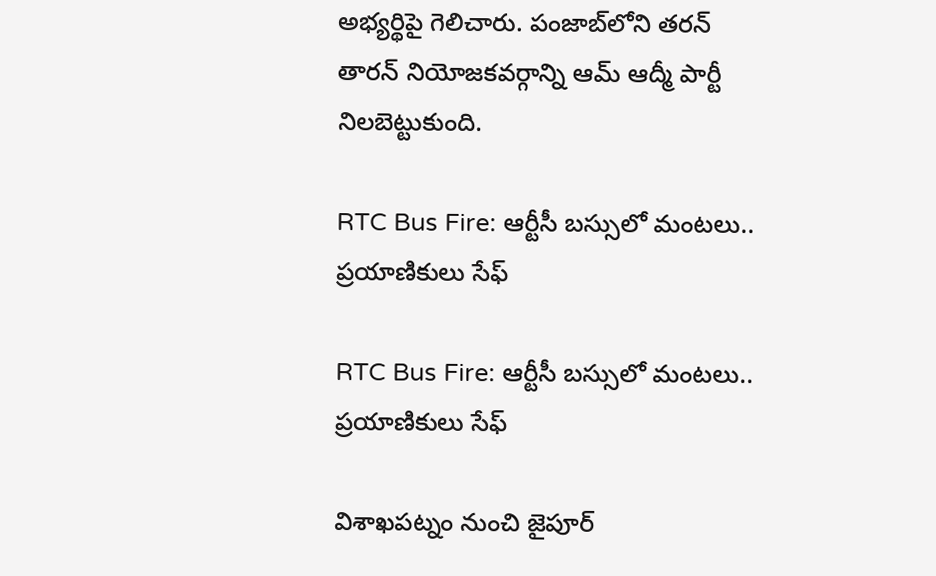అభ్యర్థిపై గెలిచారు. పంజాబ్‌లోని తరన్ తారన్ నియోజకవర్గాన్ని ఆమ్ ఆద్మీ పార్టీ నిలబెట్టుకుంది.

RTC Bus Fire: ఆర్టీసీ బస్సులో మంటలు.. ప్రయాణికులు సేఫ్

RTC Bus Fire: ఆర్టీసీ బస్సులో మంటలు.. ప్రయాణికులు సేఫ్

విశాఖపట్నం నుంచి జైపూర్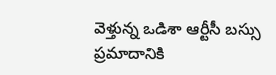వెళ్తున్న ఒడిశా ఆర్టీసీ బస్సు ప్రమాదానికి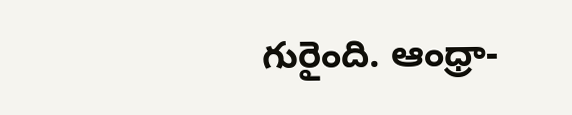గురైంది. ఆంధ్రా-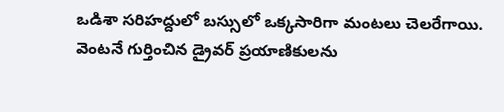ఒడిశా సరిహద్దులో బస్సులో ఒక్కసారిగా మంటలు చెలరేగాయి. వెంటనే గుర్తించిన డ్రైవర్ ప్రయాణికులను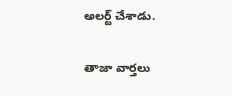అలర్ట్ చేశాడు.

తాజా వార్తలు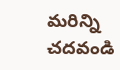మరిన్ని చదవండి